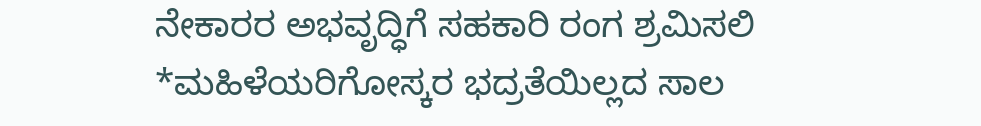ನೇಕಾರರ ಅಭವೃದ್ಧಿಗೆ ಸಹಕಾರಿ ರಂಗ ಶ್ರಮಿಸಲಿ
*ಮಹಿಳೆಯರಿಗೋಸ್ಕರ ಭದ್ರತೆಯಿಲ್ಲದ ಸಾಲ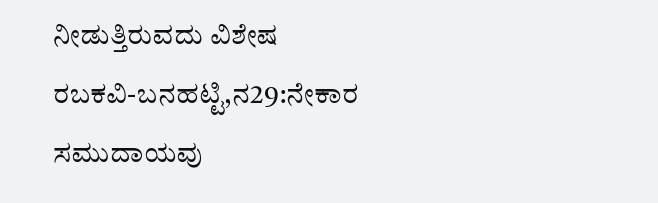ನೀಡುತ್ತಿರುವದು ವಿಶೇಷ
ರಬಕವಿ-ಬನಹಟ್ಟಿ,ನ29:ನೇಕಾರ ಸಮುದಾಯವು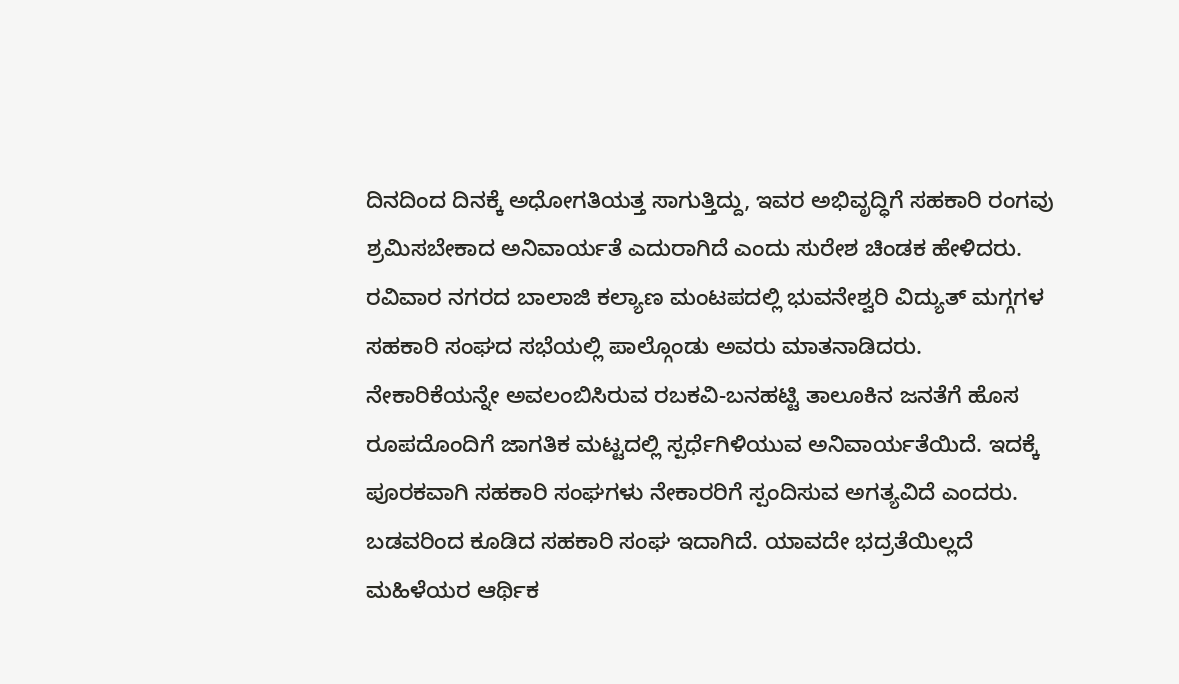ದಿನದಿಂದ ದಿನಕ್ಕೆ ಅಧೋಗತಿಯತ್ತ ಸಾಗುತ್ತಿದ್ದು, ಇವರ ಅಭಿವೃದ್ಧಿಗೆ ಸಹಕಾರಿ ರಂಗವು ಶ್ರಮಿಸಬೇಕಾದ ಅನಿವಾರ್ಯತೆ ಎದುರಾಗಿದೆ ಎಂದು ಸುರೇಶ ಚಿಂಡಕ ಹೇಳಿದರು.
ರವಿವಾರ ನಗರದ ಬಾಲಾಜಿ ಕಲ್ಯಾಣ ಮಂಟಪದಲ್ಲಿ ಭುವನೇಶ್ವರಿ ವಿದ್ಯುತ್ ಮಗ್ಗಗಳ ಸಹಕಾರಿ ಸಂಘದ ಸಭೆಯಲ್ಲಿ ಪಾಲ್ಗೊಂಡು ಅವರು ಮಾತನಾಡಿದರು. ನೇಕಾರಿಕೆಯನ್ನೇ ಅವಲಂಬಿಸಿರುವ ರಬಕವಿ-ಬನಹಟ್ಟಿ ತಾಲೂಕಿನ ಜನತೆಗೆ ಹೊಸ ರೂಪದೊಂದಿಗೆ ಜಾಗತಿಕ ಮಟ್ಟದಲ್ಲಿ ಸ್ಪರ್ಧೆಗಿಳಿಯುವ ಅನಿವಾರ್ಯತೆಯಿದೆ. ಇದಕ್ಕೆ ಪೂರಕವಾಗಿ ಸಹಕಾರಿ ಸಂಘಗಳು ನೇಕಾರರಿಗೆ ಸ್ಪಂದಿಸುವ ಅಗತ್ಯವಿದೆ ಎಂದರು.
ಬಡವರಿಂದ ಕೂಡಿದ ಸಹಕಾರಿ ಸಂಘ ಇದಾಗಿದೆ. ಯಾವದೇ ಭದ್ರತೆಯಿಲ್ಲದೆ ಮಹಿಳೆಯರ ಆರ್ಥಿಕ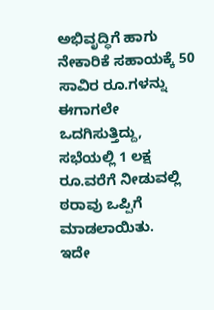ಅಭಿವೃದ್ಧಿಗೆ ಹಾಗು ನೇಕಾರಿಕೆ ಸಹಾಯಕ್ಕೆ 50 ಸಾವಿರ ರೂ.ಗಳನ್ನು ಈಗಾಗಲೇ ಒದಗಿಸುತ್ತಿದ್ದು, ಸಭೆಯಲ್ಲಿ 1 ಲಕ್ಷ ರೂ.ವರೆಗೆ ನೀಡುವಲ್ಲಿ ಠರಾವು ಒಪ್ಪಿಗೆ ಮಾಡಲಾಯಿತು.
ಇದೇ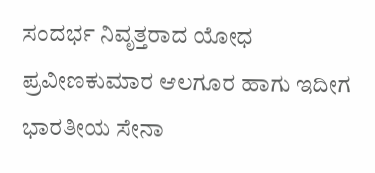ಸಂದರ್ಭ ನಿವೃತ್ತರಾದ ಯೋಧ ಪ್ರವೀಣಕುಮಾರ ಆಲಗೂರ ಹಾಗು ಇದೀಗ ಭಾರತೀಯ ಸೇನಾ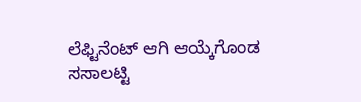ಲೆಫ್ಟಿನೆಂಟ್ ಆಗಿ ಆಯ್ಕೆಗೊಂಡ ಸಸಾಲಟ್ಟಿ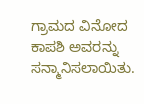ಗ್ರಾಮದ ವಿನೋದ ಕಾಪಶಿ ಅವರನ್ನು ಸನ್ಮಾನಿಸಲಾಯಿತು.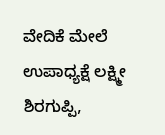ವೇದಿಕೆ ಮೇಲೆ ಉಪಾಧ್ಯಕ್ಷೆ ಲಕ್ಷ್ಮೀ ಶಿರಗುಪ್ಪಿ,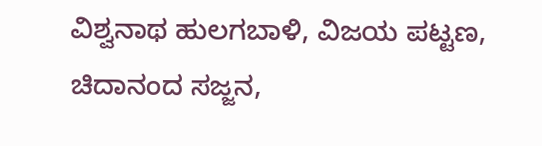ವಿಶ್ವನಾಥ ಹುಲಗಬಾಳಿ, ವಿಜಯ ಪಟ್ಟಣ, ಚಿದಾನಂದ ಸಜ್ಜನ,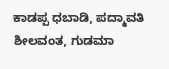ಕಾಡಪ್ಪ ಧಬಾಡಿ, ಪದ್ಮಾವತಿ ಶೀಲವಂತ, ಗುಡಮಾ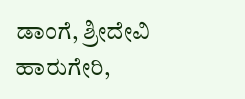ಡಾಂಗೆ, ಶ್ರೀದೇವಿ ಹಾರುಗೇರಿ,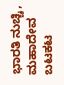ಭಾರತಿ ನುಚ್ಚಿ, ಮಹಾದೇವ ಬಟಕಟ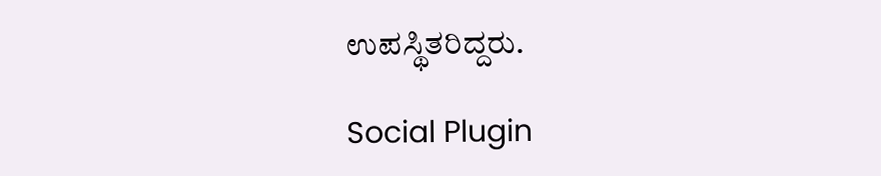ಉಪಸ್ಥಿತರಿದ್ದರು.

Social Plugin